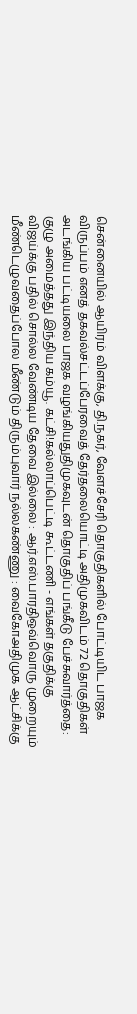சென்னையில் ஆயிரம் விளக்கு, தி.நகர், வேளச்சேரி தொகுதிகளில் போட்டியிட பாஜக விருப்பம் எனத் தகவல்சட்டப்பேரவைத் தேர்தலையொட்டி அதிமுகவிடம் 72 தொகுதிகள் அடங்கிய பட்டியலை பாஜக வழங்கியதுதிமுகவுடன் தொகுதிப் பங்கீடு பேச்சுவார்த்தை: குழு அமைத்தது இந்திய கம்யூ. கட்சி!கல்லாப்பெட்டி கூட்டணி - எங்கள் தகுதிக்கு விஜய்க்கு பதில் சொல்ல வேண்டிய தேவை இல்லை : ஆர்.எஸ்.பாரதிஒவ்வொரு முறையும் மீண்டெழுவதைப்போல மீண்டும் திரும்புவார் நல்லகண்ணு : வைகோஅதிமுக ஆட்சிக்கு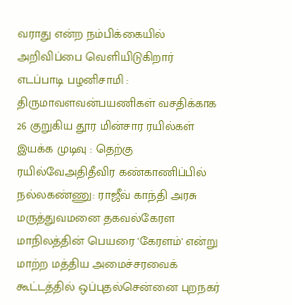வராது என்ற நம்பிக்கையில் அறிவிப்பை வெளியிடுகிறார் எடப்பாடி பழனிசாமி : திருமாவளவன்பயணிகள் வசதிக்காக 26 குறுகிய தூர மின்சார ரயில்கள் இயக்க முடிவு : தெற்கு ரயில்வேஅதிதீவிர கண்காணிப்பில் நல்லகண்ணு: ராஜீவ் காந்தி அரசு மருத்துவமனை தகவல்கேரள மாநிலத்தின் பெயரை 'கேரளம்' என்று மாற்ற மத்திய அமைச்சரவைக் கூட்டத்தில் ஒப்புதல்சென்னை புறநகர்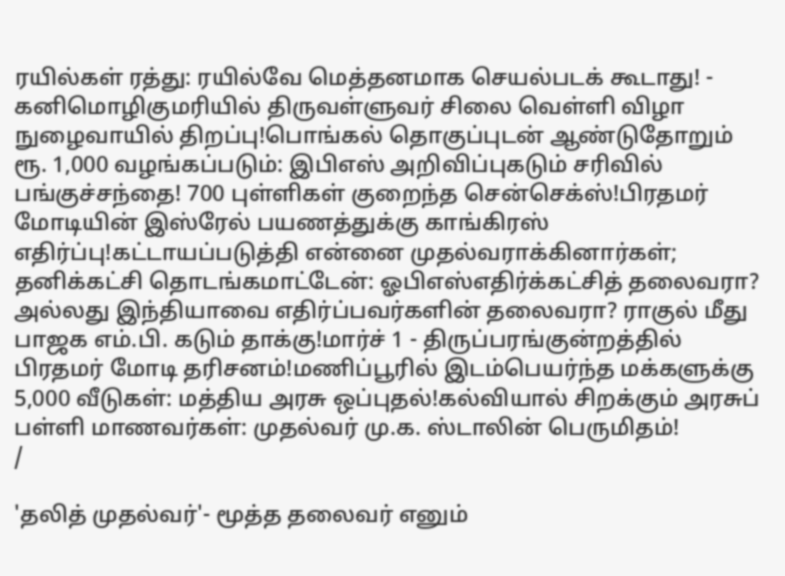ரயில்கள் ரத்து: ரயில்வே மெத்தனமாக செயல்படக் கூடாது! - கனிமொழிகுமரியில் திருவள்ளுவர் சிலை வெள்ளி விழா நுழைவாயில் திறப்பு!பொங்கல் தொகுப்புடன் ஆண்டுதோறும் ரூ. 1,000 வழங்கப்படும்: இபிஎஸ் அறிவிப்புகடும் சரிவில் பங்குச்சந்தை! 700 புள்ளிகள் குறைந்த சென்செக்ஸ்!பிரதமர் மோடியின் இஸ்ரேல் பயணத்துக்கு காங்கிரஸ் எதிர்ப்பு!கட்டாயப்படுத்தி என்னை முதல்வராக்கினார்கள்; தனிக்கட்சி தொடங்கமாட்டேன்: ஓபிஎஸ்எதிர்க்கட்சித் தலைவரா? அல்லது இந்தியாவை எதிர்ப்பவர்களின் தலைவரா? ராகுல் மீது பாஜக எம்.பி. கடும் தாக்கு!மார்ச் 1 - திருப்பரங்குன்றத்தில் பிரதமர் மோடி தரிசனம்!மணிப்பூரில் இடம்பெயர்ந்த மக்களுக்கு 5,000 வீடுகள்: மத்திய அரசு ஒப்புதல்!கல்வியால் சிறக்கும் அரசுப் பள்ளி மாணவர்கள்: முதல்வர் மு.க. ஸ்டாலின் பெருமிதம்!
/

'தலித் முதல்வர்'- மூத்த தலைவர் எனும்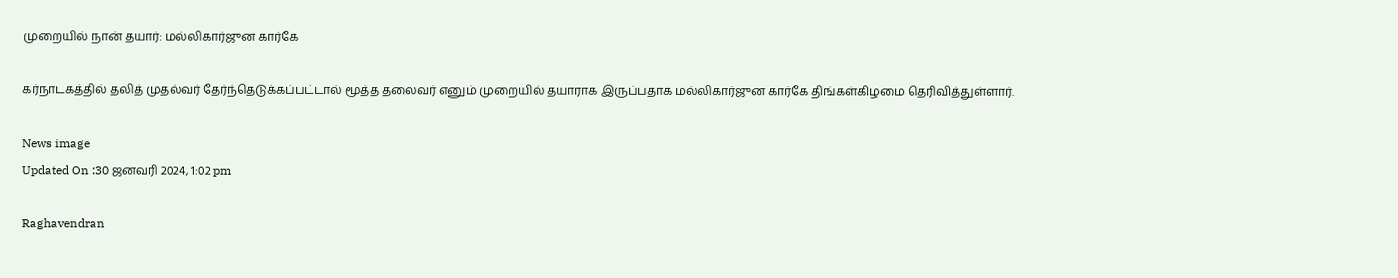முறையில் நான் தயார்: மல்லிகார்ஜுன கார்கே

கர்நாடகத்தில் தலித் முதல்வர் தேர்ந்தெடுக்கப்பட்டால் மூத்த தலைவர் எனும் முறையில் தயாராக இருப்பதாக மல்லிகார்ஜுன கார்கே திங்கள்கிழமை தெரிவித்துள்ளார்.

News image
Updated On :30 ஜனவரி 2024, 1:02 pm

Raghavendran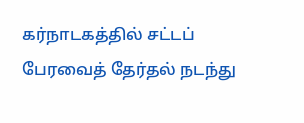கர்நாடகத்தில் சட்டப் பேரவைத் தேர்தல் நடந்து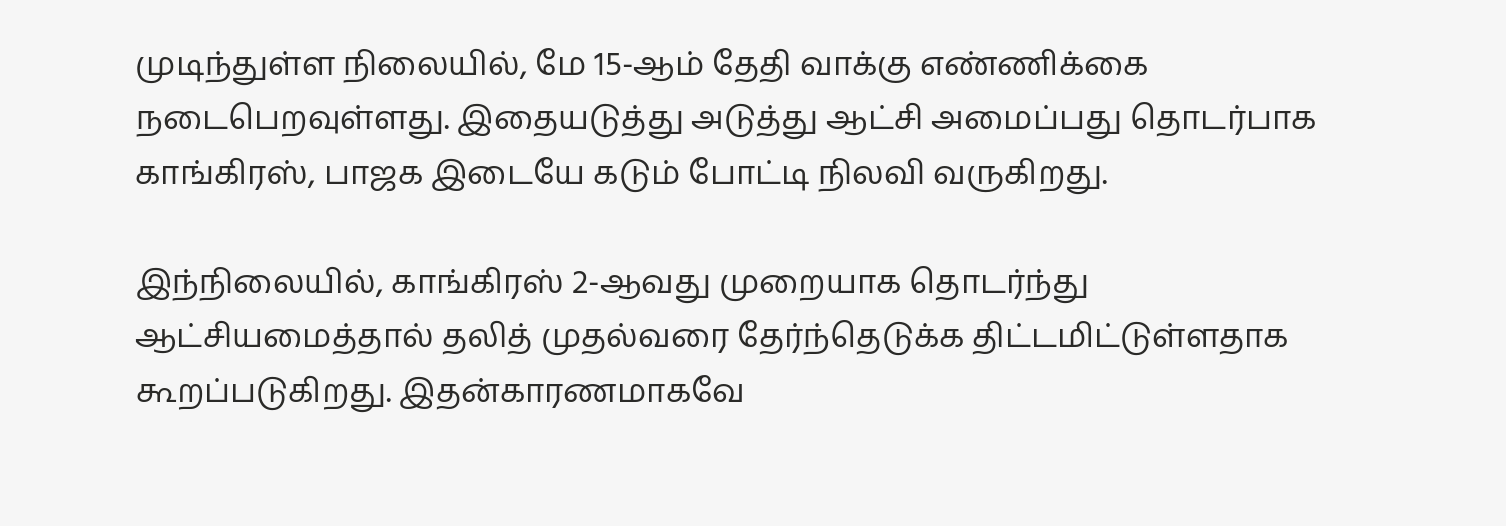முடிந்துள்ள நிலையில், மே 15-ஆம் தேதி வாக்கு எண்ணிக்கை நடைபெறவுள்ளது. இதையடுத்து அடுத்து ஆட்சி அமைப்பது தொடர்பாக காங்கிரஸ், பாஜக இடையே கடும் போட்டி நிலவி வருகிறது.

இந்நிலையில், காங்கிரஸ் 2-ஆவது முறையாக தொடர்ந்து ஆட்சியமைத்தால் தலித் முதல்வரை தேர்ந்தெடுக்க திட்டமிட்டுள்ளதாக கூறப்படுகிறது. இதன்காரணமாகவே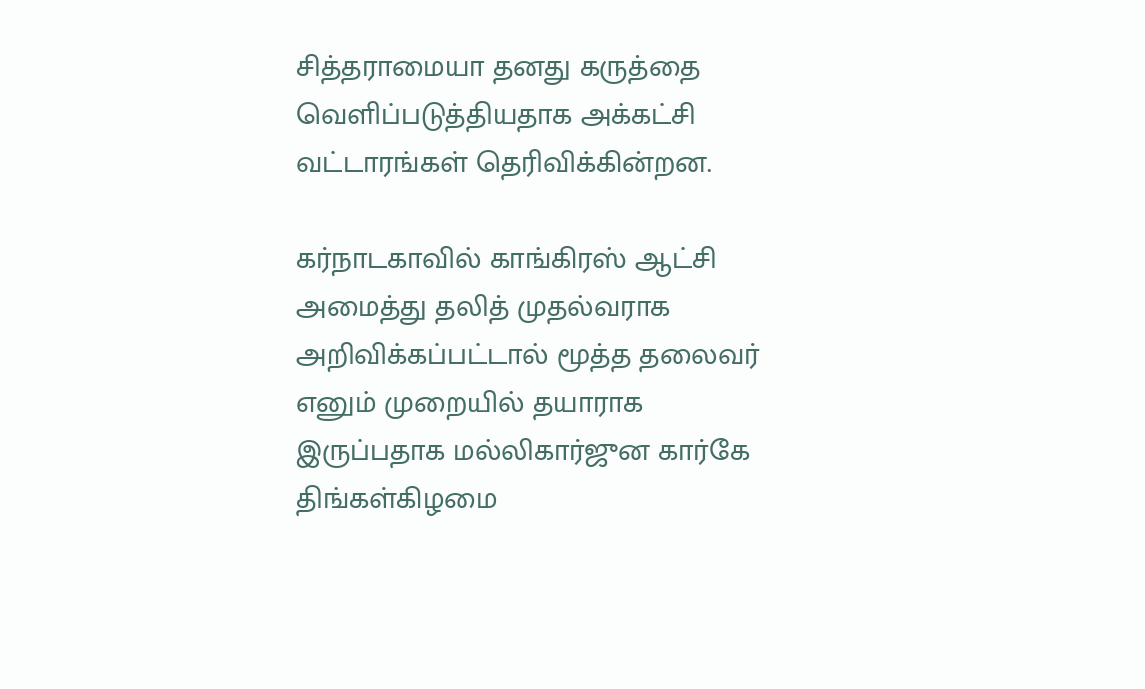சித்தராமையா தனது கருத்தை வெளிப்படுத்தியதாக அக்கட்சி வட்டாரங்கள் தெரிவிக்கின்றன.

கர்நாடகாவில் காங்கிரஸ் ஆட்சி அமைத்து தலித் முதல்வராக அறிவிக்கப்பட்டால் மூத்த தலைவர் எனும் முறையில் தயாராக இருப்பதாக மல்லிகார்ஜுன கார்கே திங்கள்கிழமை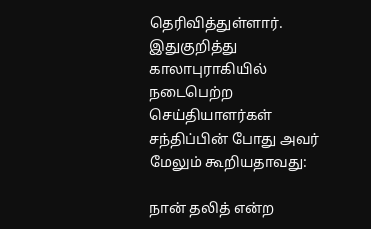தெரிவித்துள்ளார். இதுகுறித்து காலாபுராகியில் நடைபெற்ற செய்தியாளர்கள் சந்திப்பின் போது அவர் மேலும் கூறியதாவது:

நான் தலித் என்ற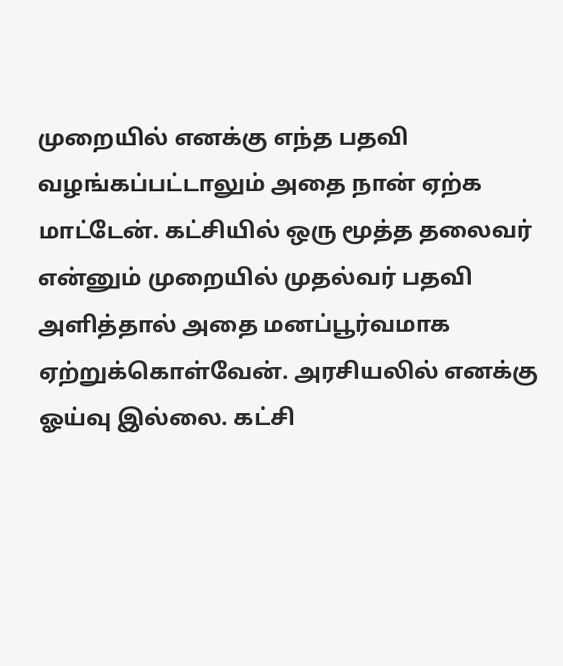முறையில் எனக்கு எந்த பதவி வழங்கப்பட்டாலும் அதை நான் ஏற்க மாட்டேன். கட்சியில் ஒரு மூத்த தலைவர் என்னும் முறையில் முதல்வர் பதவி அளித்தால் அதை மனப்பூர்வமாக ஏற்றுக்கொள்வேன். அரசியலில் எனக்கு ஓய்வு இல்லை. கட்சி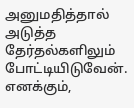அனுமதித்தால் அடுத்த தேர்தல்களிலும் போட்டியிடுவேன். எனக்கும்,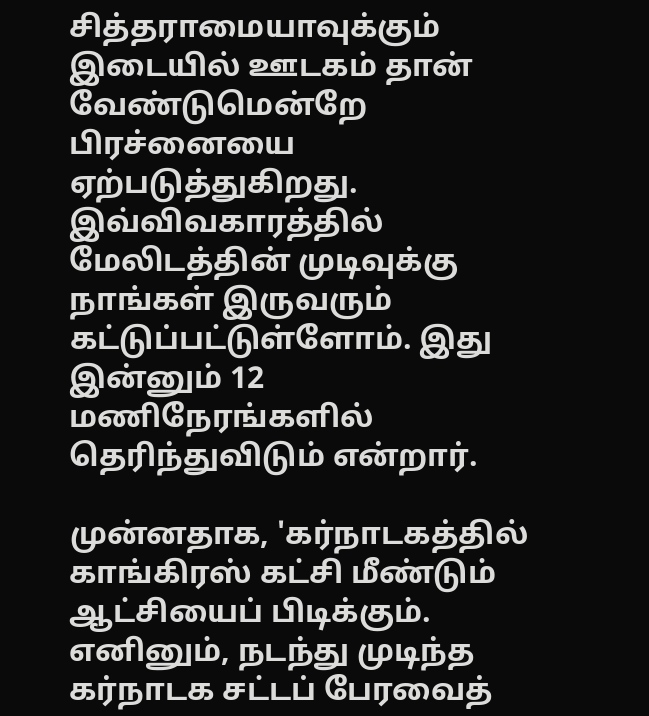சித்தராமையாவுக்கும் இடையில் ஊடகம் தான் வேண்டுமென்றே பிரச்னையை ஏற்படுத்துகிறது. இவ்விவகாரத்தில் மேலிடத்தின் முடிவுக்கு நாங்கள் இருவரும் கட்டுப்பட்டுள்ளோம். இது இன்னும் 12 மணிநேரங்களில் தெரிந்துவிடும் என்றார்.

முன்னதாக, 'கர்நாடகத்தில் காங்கிரஸ் கட்சி மீண்டும் ஆட்சியைப் பிடிக்கும். எனினும், நடந்து முடிந்த கர்நாடக சட்டப் பேரவைத்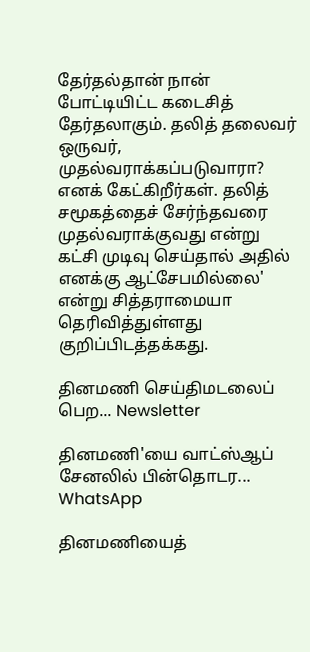தேர்தல்தான் நான் போட்டியிட்ட கடைசித் தேர்தலாகும். தலித் தலைவர் ஒருவர், முதல்வராக்கப்படுவாரா? எனக் கேட்கிறீர்கள். தலித் சமூகத்தைச் சேர்ந்தவரை முதல்வராக்குவது என்று கட்சி முடிவு செய்தால் அதில் எனக்கு ஆட்சேபமில்லை' என்று சித்தராமையா தெரிவித்துள்ளது குறிப்பிடத்தக்கது.

தினமணி செய்திமடலைப் பெற... Newsletter

தினமணி'யை வாட்ஸ்ஆப் சேனலில் பின்தொடர... WhatsApp

தினமணியைத்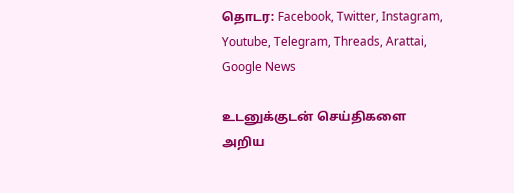தொடர: Facebook, Twitter, Instagram, Youtube, Telegram, Threads, Arattai, Google News

உடனுக்குடன் செய்திகளை அறிய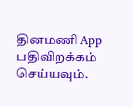தினமணி App பதிவிறக்கம் செய்யவும்.